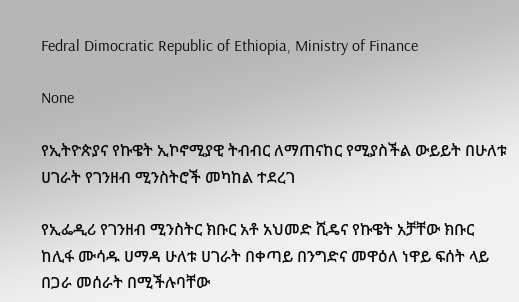Fedral Dimocratic Republic of Ethiopia, Ministry of Finance

None

የኢትዮጵያና የኩዌት ኢኮኖሚያዊ ትብብር ለማጠናከር የሚያስችል ውይይት በሁለቱ ሀገራት የገንዘብ ሚንስትሮች መካከል ተደረገ

የኢፌዲሪ የገንዘብ ሚንስትር ክቡር አቶ አህመድ ሺዴና የኩዌት አቻቸው ክቡር ከሊፋ ሙሳዱ ሀማዳ ሁለቱ ሀገራት በቀጣይ በንግድና መዋዕለ ነዋይ ፍሰት ላይ በጋራ መሰራት በሚችሉባቸው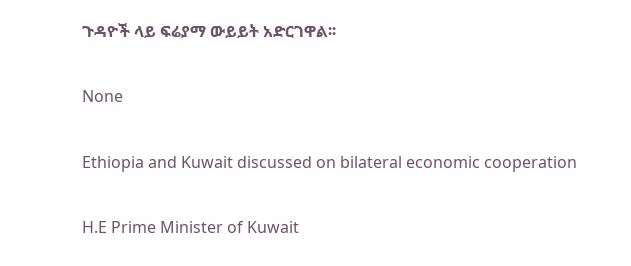ጉዳዮች ላይ ፍሬያማ ውይይት አድርገዋል፡፡

None

Ethiopia and Kuwait discussed on bilateral economic cooperation

H.E Prime Minister of Kuwait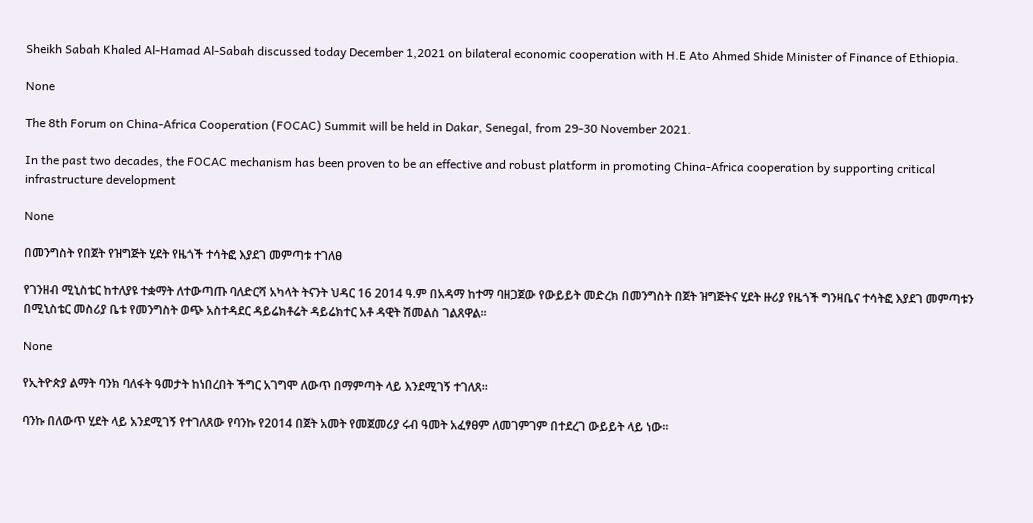Sheikh Sabah Khaled Al-Hamad Al-Sabah discussed today December 1,2021 on bilateral economic cooperation with H.E Ato Ahmed Shide Minister of Finance of Ethiopia.

None

The 8th Forum on China-Africa Cooperation (FOCAC) Summit will be held in Dakar, Senegal, from 29-30 November 2021.

In the past two decades, the FOCAC mechanism has been proven to be an effective and robust platform in promoting China-Africa cooperation by supporting critical infrastructure development

None

በመንግስት የበጀት የዝግጅት ሂደት የዜጎች ተሳትፎ እያደገ መምጣቱ ተገለፀ

የገንዘብ ሚኒስቴር ከተለያዩ ተቋማት ለተውጣጡ ባለድርሻ አካላት ትናንት ህዳር 16 2014 ዓ.ም በአዳማ ከተማ ባዘጋጀው የውይይት መድረክ በመንግስት በጀት ዝግጅትና ሂደት ዙሪያ የዜጎች ግንዛቤና ተሳትፎ እያደገ መምጣቱን በሚኒስቴር መስሪያ ቤቱ የመንግስት ወጭ አስተዳደር ዳይሬክቶሬት ዳይሬክተር አቶ ዳዊት ሽመልስ ገልጸዋል፡፡

None

የኢትዮጵያ ልማት ባንክ ባለፋት ዓመታት ከነበረበት ችግር አገግሞ ለውጥ በማምጣት ላይ እንደሚገኝ ተገለጸ፡፡

ባንኩ በለውጥ ሂደት ላይ አንደሚገኝ የተገለጸው የባንኩ የ2014 በጀት አመት የመጀመሪያ ሩብ ዓመት አፈፃፀም ለመገምገም በተደረገ ውይይት ላይ ነው፡፡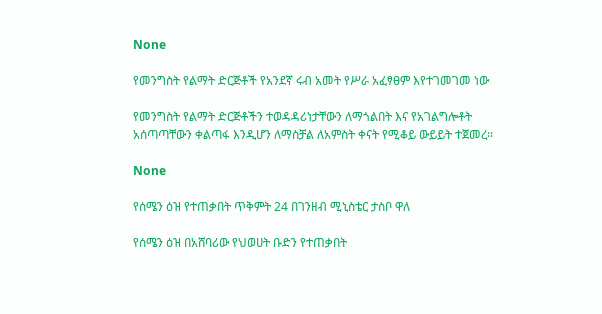None

የመንግስት የልማት ድርጅቶች የአንደኛ ሩብ አመት የሥራ አፈፃፀም እየተገመገመ ነው

የመንግስት የልማት ድርጅቶችን ተወዳዳሪነታቸውን ለማጎልበት እና የአገልግሎቶት አሰጣጣቸውን ቀልጣፋ እንዲሆን ለማስቻል ለአምስት ቀናት የሚቆይ ውይይት ተጀመረ፡፡

None

የሰሜን ዕዝ የተጠቃበት ጥቅምት 24 በገንዘብ ሚኒስቴር ታስቦ ዋለ

የሰሜን ዕዝ በአሸባሪው የህወሀት ቡድን የተጠቃበት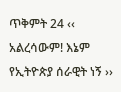ጥቅምት 24 ‹‹ አልረሳውም! እኔም የኢትዮጵያ ሰራዊት ነኝ ››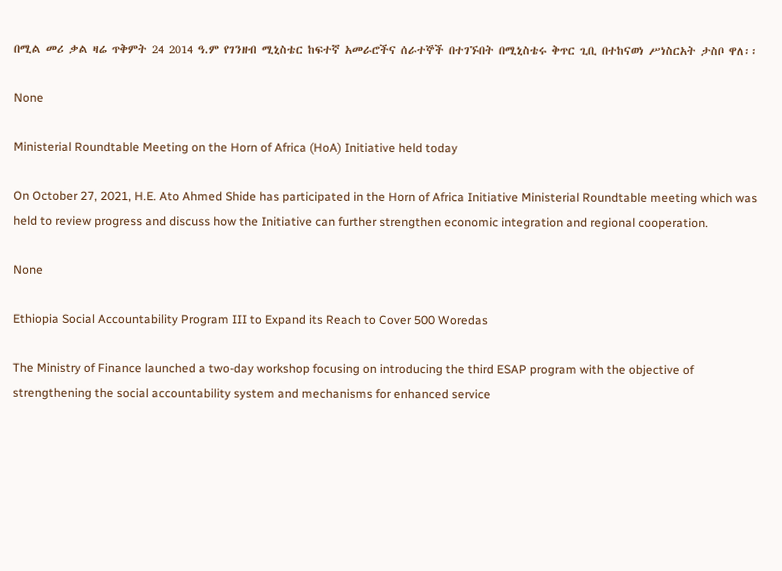በሚል መሪ ቃል ዛሬ ጥቅምት 24 2014 ዓ.ም የገንዘብ ሚኒስቴር ከፍተኛ አመራሮችና ሰራተኞች በተገኙበት በሚኒስቴሩ ቅጥር ጊቢ በተከናወነ ሥነስርአት ታስቦ ዋለ፡፡

None

Ministerial Roundtable Meeting on the Horn of Africa (HoA) Initiative held today

On October 27, 2021, H.E. Ato Ahmed Shide has participated in the Horn of Africa Initiative Ministerial Roundtable meeting which was held to review progress and discuss how the Initiative can further strengthen economic integration and regional cooperation.

None

Ethiopia Social Accountability Program III to Expand its Reach to Cover 500 Woredas

The Ministry of Finance launched a two-day workshop focusing on introducing the third ESAP program with the objective of strengthening the social accountability system and mechanisms for enhanced service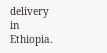delivery in Ethiopia.